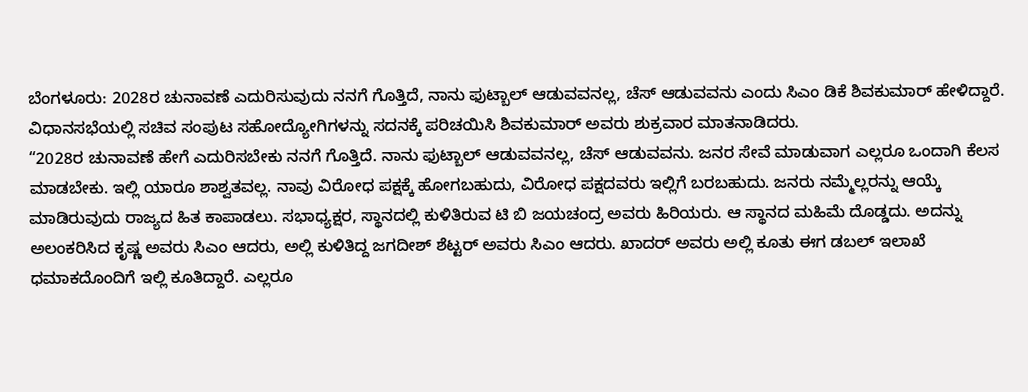ಬೆಂಗಳೂರು: 2028ರ ಚುನಾವಣೆ ಎದುರಿಸುವುದು ನನಗೆ ಗೊತ್ತಿದೆ, ನಾನು ಫುಟ್ಬಾಲ್ ಆಡುವವನಲ್ಲ, ಚೆಸ್ ಆಡುವವನು ಎಂದು ಸಿಎಂ ಡಿಕೆ ಶಿವಕುಮಾರ್ ಹೇಳಿದ್ದಾರೆ.
ವಿಧಾನಸಭೆಯಲ್ಲಿ ಸಚಿವ ಸಂಪುಟ ಸಹೋದ್ಯೋಗಿಗಳನ್ನು ಸದನಕ್ಕೆ ಪರಿಚಯಿಸಿ ಶಿವಕುಮಾರ್ ಅವರು ಶುಕ್ರವಾರ ಮಾತನಾಡಿದರು.
“2028ರ ಚುನಾವಣೆ ಹೇಗೆ ಎದುರಿಸಬೇಕು ನನಗೆ ಗೊತ್ತಿದೆ. ನಾನು ಫುಟ್ಬಾಲ್ ಆಡುವವನಲ್ಲ, ಚೆಸ್ ಆಡುವವನು. ಜನರ ಸೇವೆ ಮಾಡುವಾಗ ಎಲ್ಲರೂ ಒಂದಾಗಿ ಕೆಲಸ ಮಾಡಬೇಕು. ಇಲ್ಲಿ ಯಾರೂ ಶಾಶ್ವತವಲ್ಲ. ನಾವು ವಿರೋಧ ಪಕ್ಷಕ್ಕೆ ಹೋಗಬಹುದು, ವಿರೋಧ ಪಕ್ಷದವರು ಇಲ್ಲಿಗೆ ಬರಬಹುದು. ಜನರು ನಮ್ಮೆಲ್ಲರನ್ನು ಆಯ್ಕೆ ಮಾಡಿರುವುದು ರಾಜ್ಯದ ಹಿತ ಕಾಪಾಡಲು. ಸಭಾಧ್ಯಕ್ಷರ, ಸ್ಥಾನದಲ್ಲಿ ಕುಳಿತಿರುವ ಟಿ ಬಿ ಜಯಚಂದ್ರ ಅವರು ಹಿರಿಯರು. ಆ ಸ್ಥಾನದ ಮಹಿಮೆ ದೊಡ್ಡದು. ಅದನ್ನು ಅಲಂಕರಿಸಿದ ಕೃಷ್ಣ ಅವರು ಸಿಎಂ ಆದರು, ಅಲ್ಲಿ ಕುಳಿತಿದ್ದ ಜಗದೀಶ್ ಶೆಟ್ಟರ್ ಅವರು ಸಿಎಂ ಆದರು. ಖಾದರ್ ಅವರು ಅಲ್ಲಿ ಕೂತು ಈಗ ಡಬಲ್ ಇಲಾಖೆ ಧಮಾಕದೊಂದಿಗೆ ಇಲ್ಲಿ ಕೂತಿದ್ದಾರೆ. ಎಲ್ಲರೂ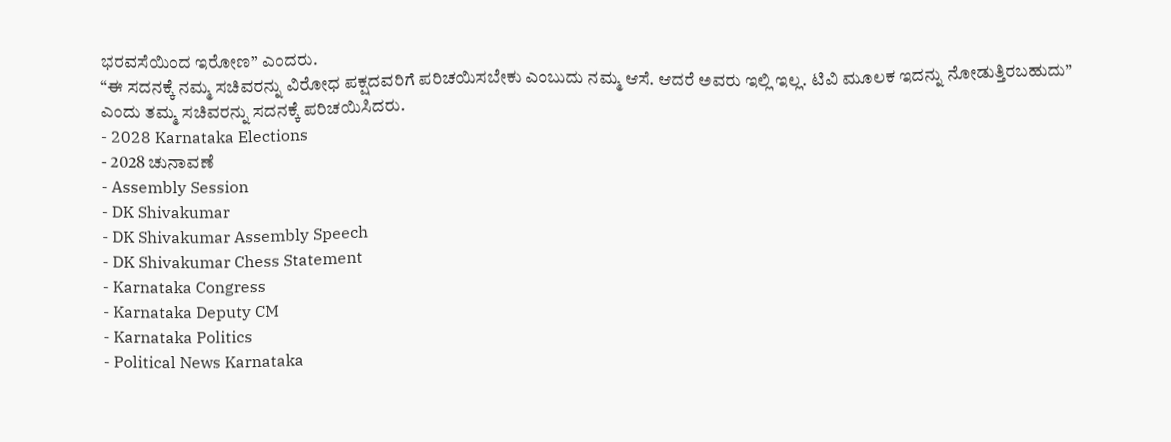ಭರವಸೆಯಿಂದ ಇರೋಣ” ಎಂದರು.
“ಈ ಸದನಕ್ಕೆ ನಮ್ಮ ಸಚಿವರನ್ನು ವಿರೋಧ ಪಕ್ಷದವರಿಗೆ ಪರಿಚಯಿಸಬೇಕು ಎಂಬುದು ನಮ್ಮ ಆಸೆ. ಆದರೆ ಅವರು ಇಲ್ಲಿ ಇಲ್ಲ. ಟಿವಿ ಮೂಲಕ ಇದನ್ನು ನೋಡುತ್ತಿರಬಹುದು” ಎಂದು ತಮ್ಮ ಸಚಿವರನ್ನು ಸದನಕ್ಕೆ ಪರಿಚಯಿಸಿದರು.
- 2028 Karnataka Elections
- 2028 ಚುನಾವಣೆ
- Assembly Session
- DK Shivakumar
- DK Shivakumar Assembly Speech
- DK Shivakumar Chess Statement
- Karnataka Congress
- Karnataka Deputy CM
- Karnataka Politics
- Political News Karnataka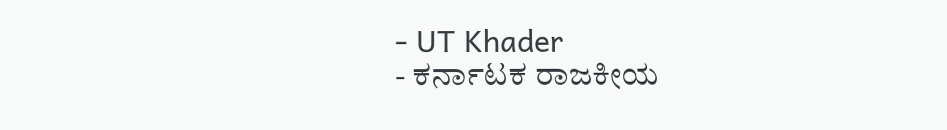- UT Khader
- ಕರ್ನಾಟಕ ರಾಜಕೀಯ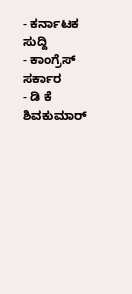- ಕರ್ನಾಟಕ ಸುದ್ದಿ
- ಕಾಂಗ್ರೆಸ್ ಸರ್ಕಾರ
- ಡಿ ಕೆ ಶಿವಕುಮಾರ್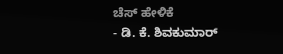ಚೆಸ್ ಹೇಳಿಕೆ
- ಡಿ. ಕೆ. ಶಿವಕುಮಾರ್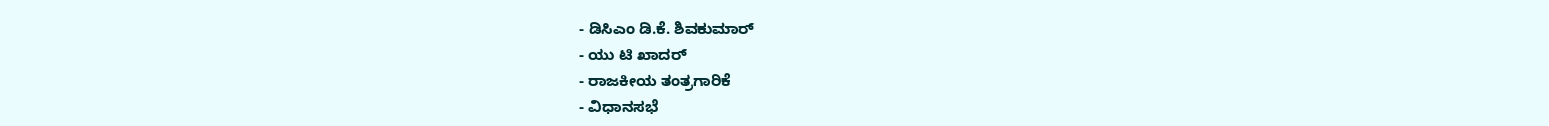- ಡಿಸಿಎಂ ಡಿ.ಕೆ. ಶಿವಕುಮಾರ್
- ಯು ಟಿ ಖಾದರ್
- ರಾಜಕೀಯ ತಂತ್ರಗಾರಿಕೆ
- ವಿಧಾನಸಭೆ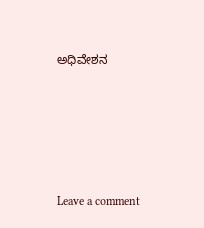ಅಧಿವೇಶನ





Leave a comment